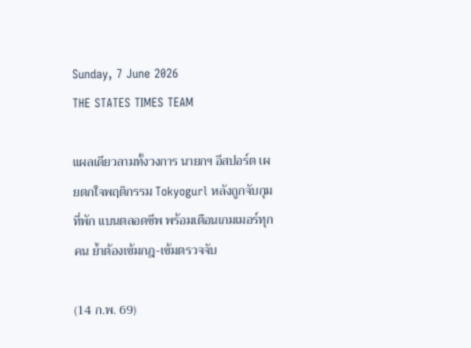Sunday, 7 June 2026
THE STATES TIMES TEAM

แผลเดียวลามทั้งวงการ นายกฯ อีสปอร์ต เผยตกใจพฤติกรรม Tokyogurl หลังถูกจับกุมที่พัก แบนตลอดชีพ พร้อมเตือนเกมเมอร์ทุกคน ย้ำต้องเข้มกฎ-เข้มตรวจจับ

(14 ก.พ. 69)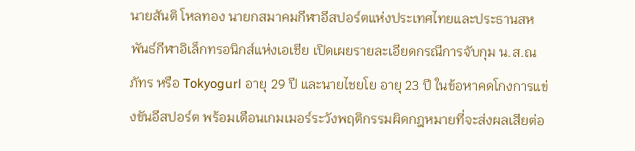นายสันติ โหลทอง นายกสมาคมกีฬาอีสปอร์ตแห่งประเทศไทยและประธานสหพันธ์กีฬาอิเล็กทรอนิกส์แห่งเอเชีย เปิดเผยรายละเอียดกรณีการจับกุม น.ส.ณภัทร หรือ Tokyogurl อายุ 29 ปี และนายไชยโย อายุ 23 ปี ในข้อหาคดโกงการแข่งขันอีสปอร์ต พร้อมเตือนเกมเมอร์ระวังพฤติกรรมผิดกฎหมายที่จะส่งผลเสียต่อ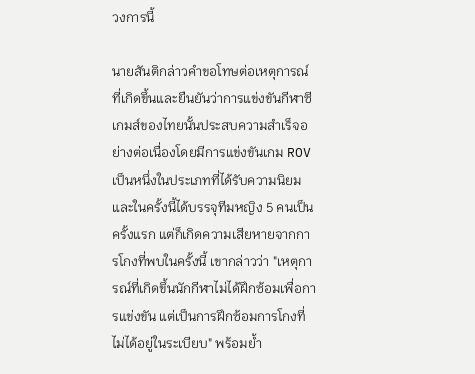วงการนี้

นายสันติกล่าวคำขอโทษต่อเหตุการณ์ที่เกิดขึ้นและยืนยันว่าการแข่งขันกีฬาซีเกมส์ของไทยนั้นประสบความสำเร็จอย่างต่อเนื่องโดยมีการแข่งขันเกม ROV เป็นหนึ่งในประเภทที่ได้รับความนิยม และในครั้งนี้ได้บรรจุทีมหญิง 5 คนเป็นครั้งแรก แต่ก็เกิดความเสียหายจากการโกงที่พบในครั้งนี้ เขากล่าวว่า "เหตุการณ์ที่เกิดขึ้นนักกีฬาไม่ได้ฝึกซ้อมเพื่อการแข่งขัน แต่เป็นการฝึกซ้อมการโกงที่ไม่ได้อยู่ในระเบียบ" พร้อมย้ำ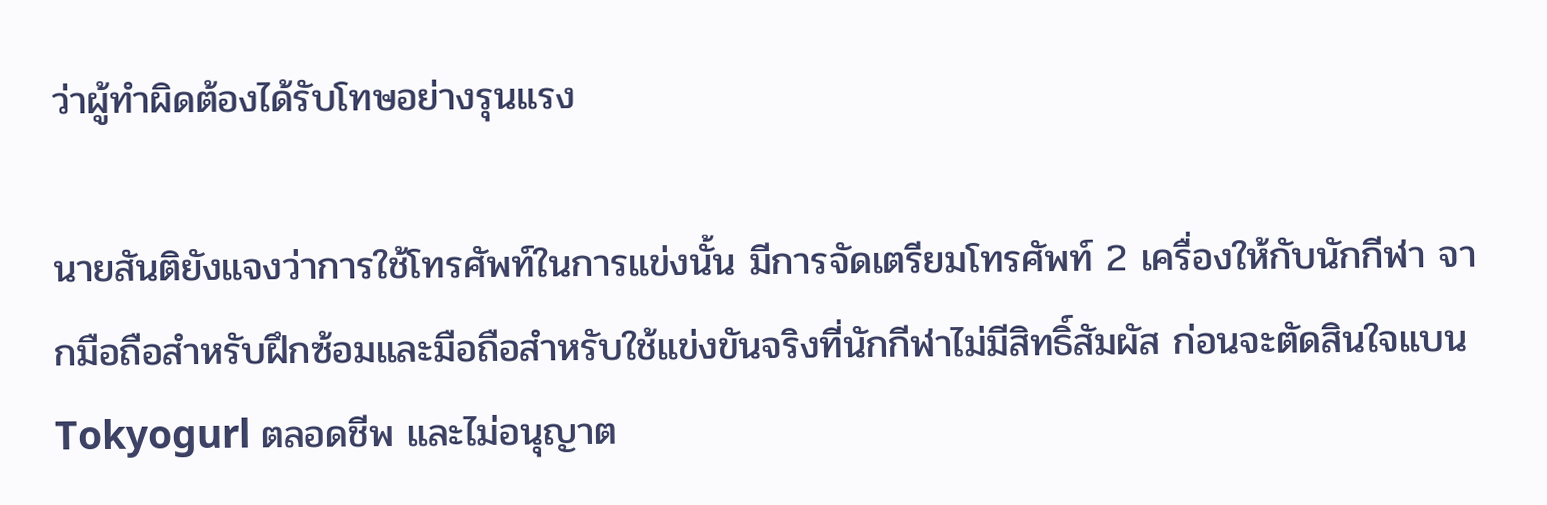ว่าผู้ทำผิดต้องได้รับโทษอย่างรุนแรง

นายสันติยังแจงว่าการใช้โทรศัพท์ในการแข่งนั้น มีการจัดเตรียมโทรศัพท์ 2 เครื่องให้กับนักกีฬา จากมือถือสำหรับฝึกซ้อมและมือถือสำหรับใช้แข่งขันจริงที่นักกีฬาไม่มีสิทธิ์สัมผัส ก่อนจะตัดสินใจแบน Tokyogurl ตลอดชีพ และไม่อนุญาต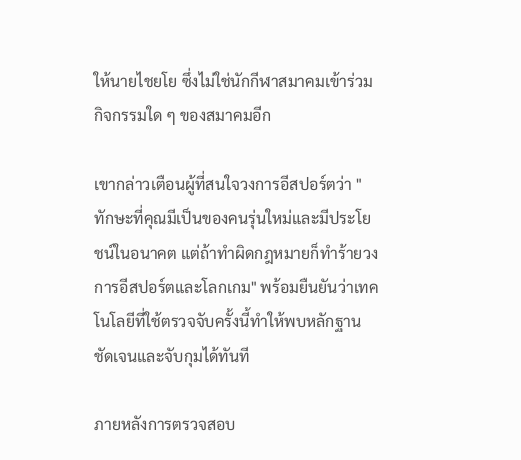ให้นายไชยโย ซึ่งไม่ใช่นักกีฬาสมาคมเข้าร่วมกิจกรรมใด ๆ ของสมาคมอีก

เขากล่าวเตือนผู้ที่สนใจวงการอีสปอร์ตว่า "ทักษะที่คุณมีเป็นของคนรุ่นใหม่และมีประโยชน์ในอนาคต แต่ถ้าทำผิดกฎหมายก็ทำร้ายวงการอีสปอร์ตและโลกเกม" พร้อมยืนยันว่าเทคโนโลยีที่ใช้ตรวจจับครั้งนี้ทำให้พบหลักฐานชัดเจนและจับกุมได้ทันที

ภายหลังการตรวจสอบ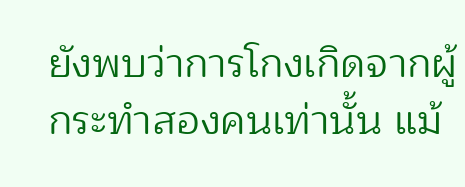ยังพบว่าการโกงเกิดจากผู้กระทำสองคนเท่านั้น แม้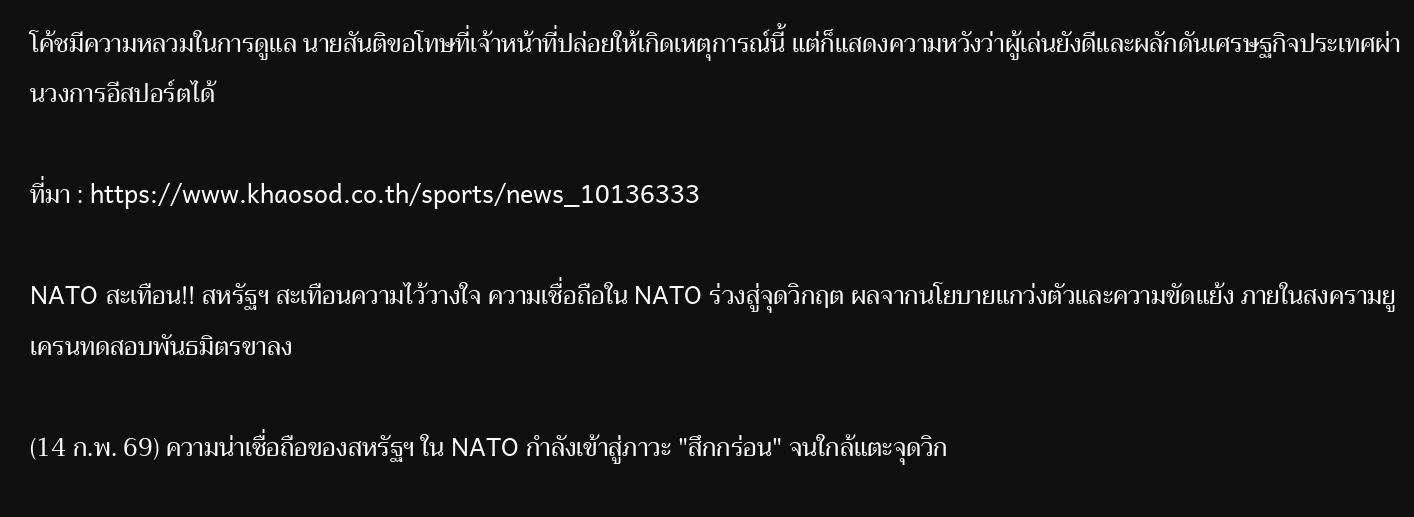โค้ชมีความหลวมในการดูแล นายสันติขอโทษที่เจ้าหน้าที่ปล่อยให้เกิดเหตุการณ์นี้ แต่ก็แสดงความหวังว่าผู้เล่นยังดีและผลักดันเศรษฐกิจประเทศผ่านวงการอีสปอร์ตได้

ที่มา : https://www.khaosod.co.th/sports/news_10136333

NATO สะเทือน!! สหรัฐฯ สะเทือนความไว้วางใจ ความเชื่อถือใน NATO ร่วงสู่จุดวิกฤต ผลจากนโยบายแกว่งตัวและความขัดแย้ง ภายในสงครามยูเครนทดสอบพันธมิตรขาลง

(14 ก.พ. 69) ความน่าเชื่อถือของสหรัฐฯ ใน NATO กำลังเข้าสู่ภาวะ "สึกกร่อน" จนใกล้แตะจุดวิก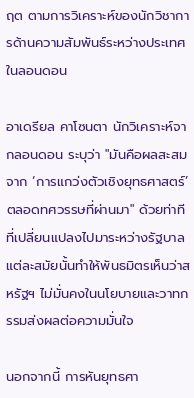ฤต ตามการวิเคราะห์ของนักวิชาการด้านความสัมพันธ์ระหว่างประเทศในลอนดอน

อาเดรียล คาโซนตา นักวิเคราะห์จากลอนดอน ระบุว่า "มันคือผลสะสมจาก ‘การแกว่งตัวเชิงยุทธศาสตร์’ ตลอดทศวรรษที่ผ่านมา" ด้วยท่าทีที่เปลี่ยนแปลงไปมาระหว่างรัฐบาลแต่ละสมัยนั้นทำให้พันธมิตรเห็นว่าสหรัฐฯ ไม่มั่นคงในนโยบายและวาทกรรมส่งผลต่อความมั่นใจ

นอกจากนี้ การหันยุทธศา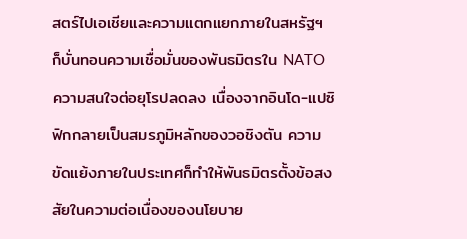สตร์ไปเอเชียและความแตกแยกภายในสหรัฐฯ ก็บั่นทอนความเชื่อมั่นของพันธมิตรใน NATO ความสนใจต่อยุโรปลดลง เนื่องจากอินโด-แปซิฟิกกลายเป็นสมรภูมิหลักของวอชิงตัน ความขัดแย้งภายในประเทศก็ทำให้พันธมิตรตั้งข้อสงสัยในความต่อเนื่องของนโยบาย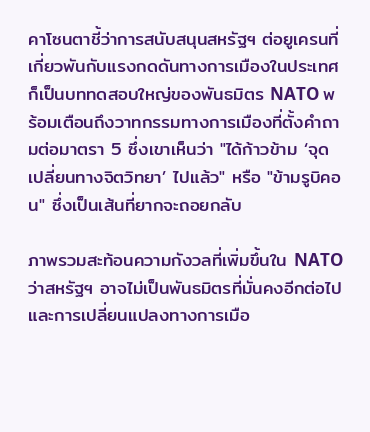คาโซนตาชี้ว่าการสนับสนุนสหรัฐฯ ต่อยูเครนที่เกี่ยวพันกับแรงกดดันทางการเมืองในประเทศก็เป็นบททดสอบใหญ่ของพันธมิตร NATO พร้อมเตือนถึงวาทกรรมทางการเมืองที่ตั้งคำถามต่อมาตรา 5 ซึ่งเขาเห็นว่า "ได้ก้าวข้าม ‘จุดเปลี่ยนทางจิตวิทยา’ ไปแล้ว" หรือ "ข้ามรูบิคอน" ซึ่งเป็นเส้นที่ยากจะถอยกลับ

ภาพรวมสะท้อนความกังวลที่เพิ่มขึ้นใน NATO ว่าสหรัฐฯ อาจไม่เป็นพันธมิตรที่มั่นคงอีกต่อไป และการเปลี่ยนแปลงทางการเมือ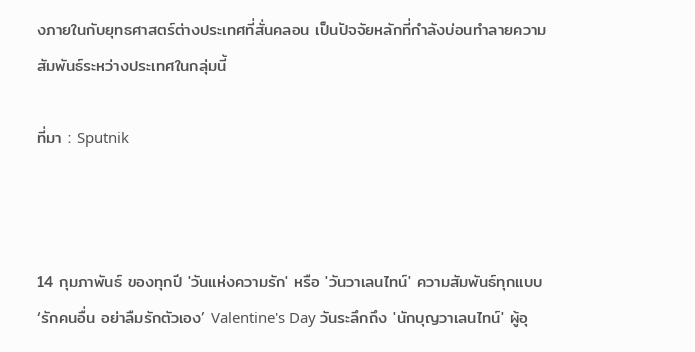งภายในกับยุทธศาสตร์ต่างประเทศที่สั่นคลอน เป็นปัจจัยหลักที่กำลังบ่อนทำลายความสัมพันธ์ระหว่างประเทศในกลุ่มนี้

ที่มา : Sputnik



14 กุมภาพันธ์ ของทุกปี 'วันแห่งความรัก' หรือ 'วันวาเลนไทน์' ความสัมพันธ์ทุกแบบ ‘รักคนอื่น อย่าลืมรักตัวเอง’ Valentine's Day วันระลึกถึง 'นักบุญวาเลนไทน์' ผู้อุ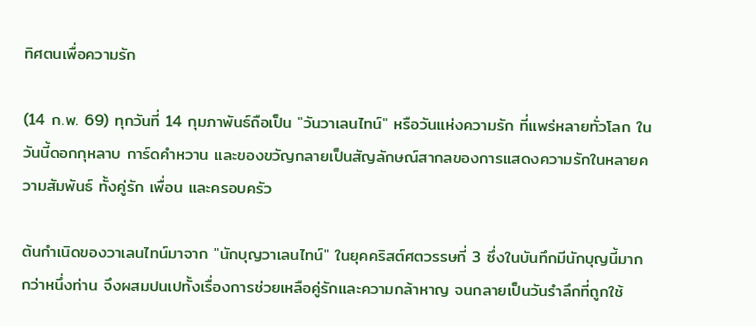ทิศตนเพื่อความรัก

(14 ก.พ. 69) ทุกวันที่ 14 กุมภาพันธ์ถือเป็น "วันวาเลนไทน์" หรือวันแห่งความรัก ที่แพร่หลายทั่วโลก ในวันนี้ดอกกุหลาบ การ์ดคำหวาน และของขวัญกลายเป็นสัญลักษณ์สากลของการแสดงความรักในหลายความสัมพันธ์ ทั้งคู่รัก เพื่อน และครอบครัว

ต้นกำเนิดของวาเลนไทน์มาจาก "นักบุญวาเลนไทน์" ในยุคคริสต์ศตวรรษที่ 3 ซึ่งในบันทึกมีนักบุญนี้มากกว่าหนึ่งท่าน จึงผสมปนเปทั้งเรื่องการช่วยเหลือคู่รักและความกล้าหาญ จนกลายเป็นวันรำลึกที่ถูกใช้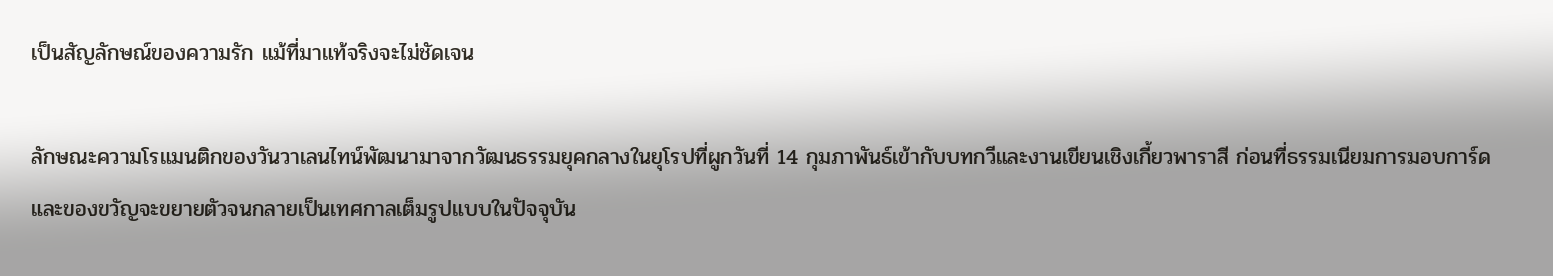เป็นสัญลักษณ์ของความรัก แม้ที่มาแท้จริงจะไม่ชัดเจน

ลักษณะความโรแมนติกของวันวาเลนไทน์พัฒนามาจากวัฒนธรรมยุคกลางในยุโรปที่ผูกวันที่ 14 กุมภาพันธ์เข้ากับบทกวีและงานเขียนเชิงเกี้ยวพาราสี ก่อนที่ธรรมเนียมการมอบการ์ดและของขวัญจะขยายตัวจนกลายเป็นเทศกาลเต็มรูปแบบในปัจจุบัน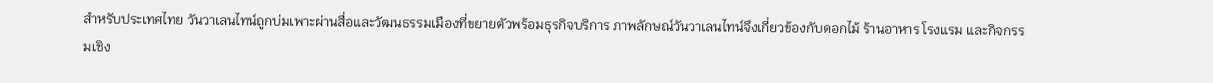สำหรับประเทศไทย วันวาเลนไทน์ถูกบ่มเพาะผ่านสื่อและวัฒนธรรมเมืองที่ขยายตัวพร้อมธุรกิจบริการ ภาพลักษณ์วันวาเลนไทน์จึงเกี่ยวข้องกับดอกไม้ ร้านอาหาร โรงแรม และกิจกรรมเชิง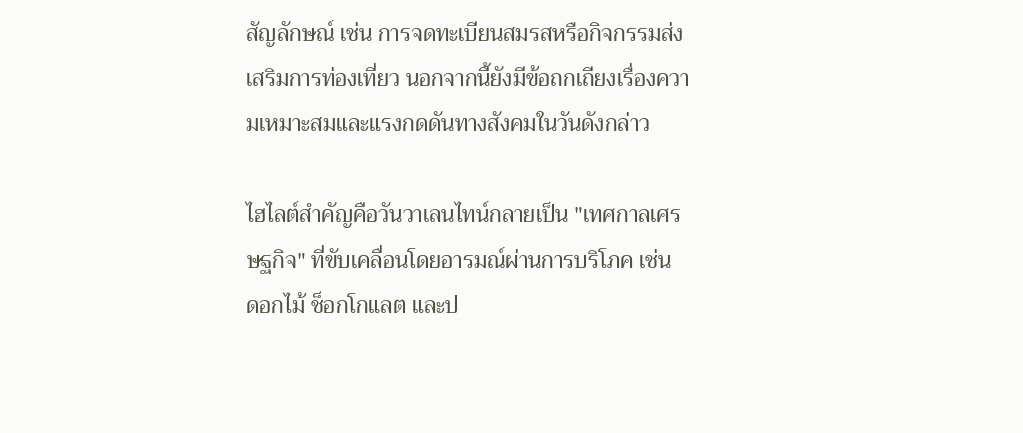สัญลักษณ์ เช่น การจดทะเบียนสมรสหรือกิจกรรมส่งเสริมการท่องเที่ยว นอกจากนี้ยังมีข้อถกเถียงเรื่องความเหมาะสมและแรงกดดันทางสังคมในวันดังกล่าว

ไฮไลต์สำคัญคือวันวาเลนไทน์กลายเป็น "เทศกาลเศรษฐกิจ" ที่ขับเคลื่อนโดยอารมณ์ผ่านการบริโภค เช่น ดอกไม้ ช็อกโกแลต และป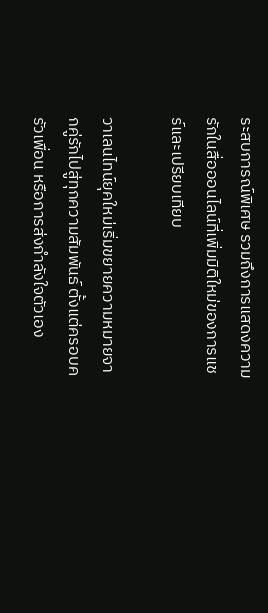ระสบการณ์พิเศษ รวมถึงการแสดงความรักในสื่อออนไลน์ที่เพิ่มมิติใหม่ของการแชร์และเปรียบเทียบ

วาเลนไทน์ยุคใหม่เริ่มขยายความหมายจากคู่รักไปสู่ทุกความสัมพันธ์ ตั้งแต่ครอบครัวเพื่อน หรือการส่งกำลังใจตัวเอง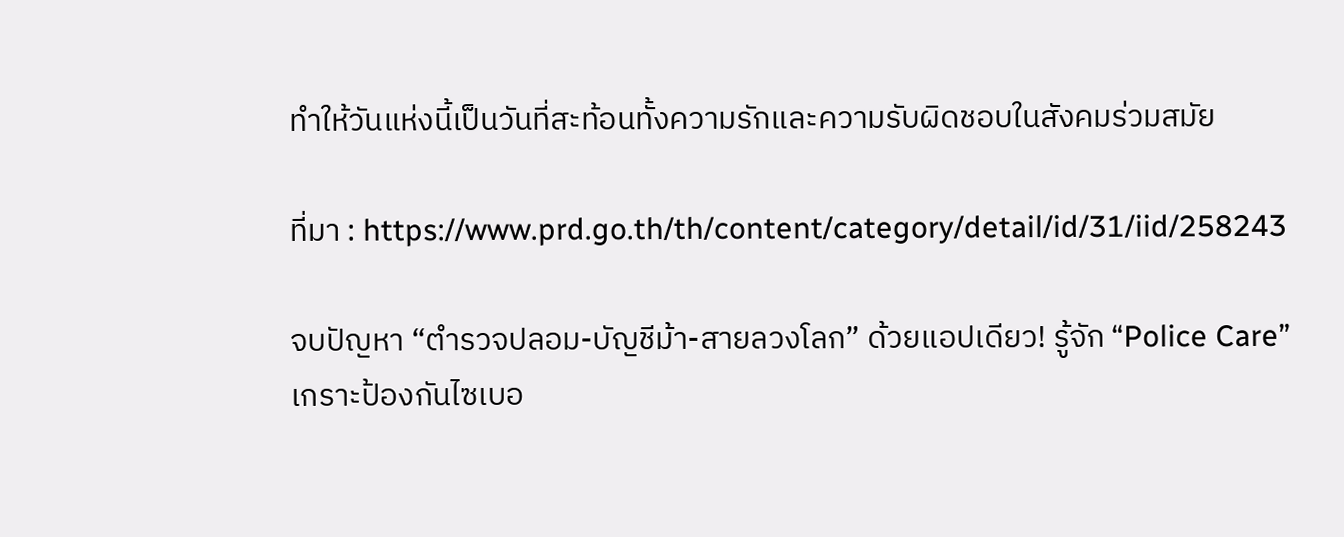ทำให้วันแห่งนี้เป็นวันที่สะท้อนทั้งความรักและความรับผิดชอบในสังคมร่วมสมัย

ที่มา : https://www.prd.go.th/th/content/category/detail/id/31/iid/258243

จบปัญหา “ตำรวจปลอม-บัญชีม้า-สายลวงโลก” ด้วยแอปเดียว! รู้จัก “Police Care” เกราะป้องกันไซเบอ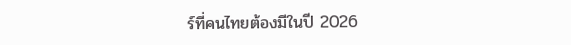ร์ที่คนไทยต้องมีในปี 2026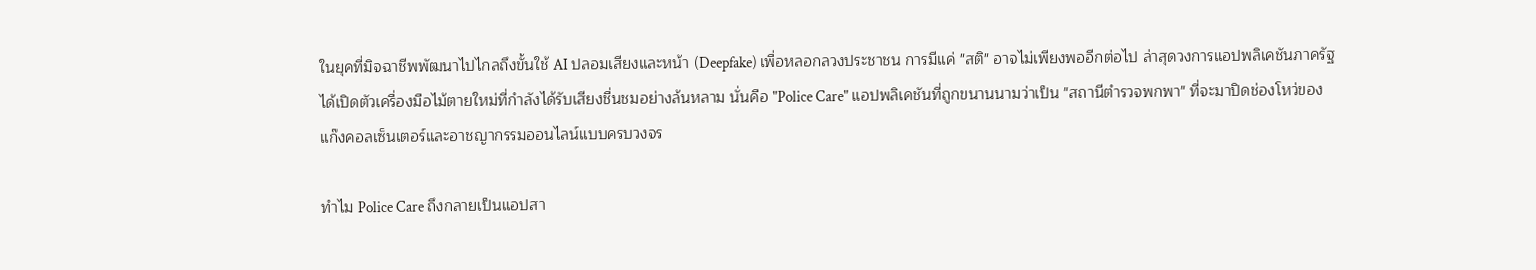ในยุคที่มิจฉาชีพพัฒนาไปไกลถึงขั้นใช้ AI ปลอมเสียงและหน้า (Deepfake) เพื่อหลอกลวงประชาชน การมีแค่ "สติ" อาจไม่เพียงพออีกต่อไป ล่าสุดวงการแอปพลิเคชันภาครัฐได้เปิดตัวเครื่องมือไม้ตายใหม่ที่กำลังได้รับเสียงชื่นชมอย่างล้นหลาม นั่นคือ "Police Care" แอปพลิเคชันที่ถูกขนานนามว่าเป็น "สถานีตำรวจพกพา" ที่จะมาปิดช่องโหว่ของแก๊งคอลเซ็นเตอร์และอาชญากรรมออนไลน์แบบครบวงจร

ทำไม Police Care ถึงกลายเป็นแอปสา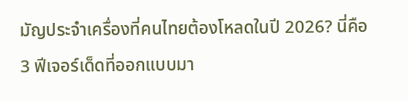มัญประจำเครื่องที่คนไทยต้องโหลดในปี 2026? นี่คือ 3 ฟีเจอร์เด็ดที่ออกแบบมา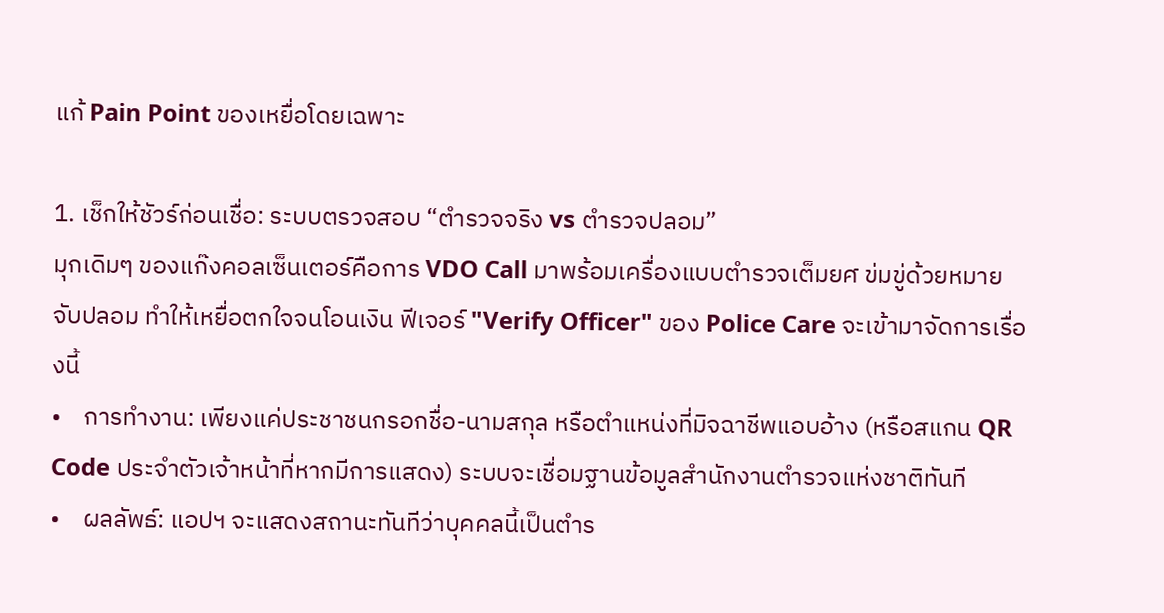แก้ Pain Point ของเหยื่อโดยเฉพาะ

1. เช็กให้ชัวร์ก่อนเชื่อ: ระบบตรวจสอบ “ตำรวจจริง vs ตำรวจปลอม”
มุกเดิมๆ ของแก๊งคอลเซ็นเตอร์คือการ VDO Call มาพร้อมเครื่องแบบตำรวจเต็มยศ ข่มขู่ด้วยหมายจับปลอม ทำให้เหยื่อตกใจจนโอนเงิน ฟีเจอร์ "Verify Officer" ของ Police Care จะเข้ามาจัดการเรื่องนี้
•    การทำงาน: เพียงแค่ประชาชนกรอกชื่อ-นามสกุล หรือตำแหน่งที่มิจฉาชีพแอบอ้าง (หรือสแกน QR Code ประจำตัวเจ้าหน้าที่หากมีการแสดง) ระบบจะเชื่อมฐานข้อมูลสำนักงานตำรวจแห่งชาติทันที
•    ผลลัพธ์: แอปฯ จะแสดงสถานะทันทีว่าบุคคลนี้เป็นตำร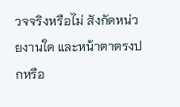วจจริงหรือไม่ สังกัดหน่วยงานใด และหน้าตาตรงปกหรือ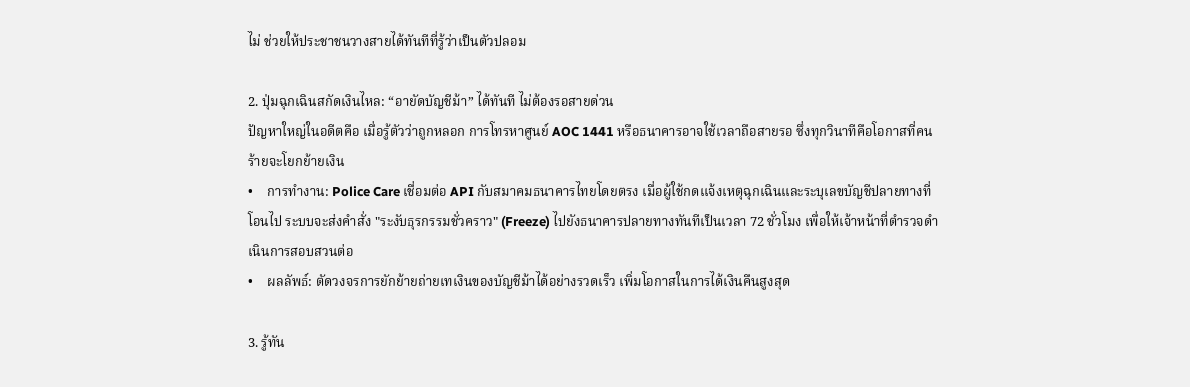ไม่ ช่วยให้ประชาชนวางสายได้ทันทีที่รู้ว่าเป็นตัวปลอม

2. ปุ่มฉุกเฉินสกัดเงินไหล: “อายัดบัญชีม้า” ได้ทันที ไม่ต้องรอสายด่วน
ปัญหาใหญ่ในอดีตคือ เมื่อรู้ตัวว่าถูกหลอก การโทรหาศูนย์ AOC 1441 หรือธนาคารอาจใช้เวลาถือสายรอ ซึ่งทุกวินาทีคือโอกาสที่คนร้ายจะโยกย้ายเงิน
•    การทำงาน: Police Care เชื่อมต่อ API กับสมาคมธนาคารไทยโดยตรง เมื่อผู้ใช้กดแจ้งเหตุฉุกเฉินและระบุเลขบัญชีปลายทางที่โอนไป ระบบจะส่งคำสั่ง "ระงับธุรกรรมชั่วคราว" (Freeze) ไปยังธนาคารปลายทางทันทีเป็นเวลา 72 ชั่วโมง เพื่อให้เจ้าหน้าที่ตำรวจดำเนินการสอบสวนต่อ
•    ผลลัพธ์: ตัดวงจรการยักย้ายถ่ายเทเงินของบัญชีม้าได้อย่างรวดเร็ว เพิ่มโอกาสในการได้เงินคืนสูงสุด

3. รู้ทัน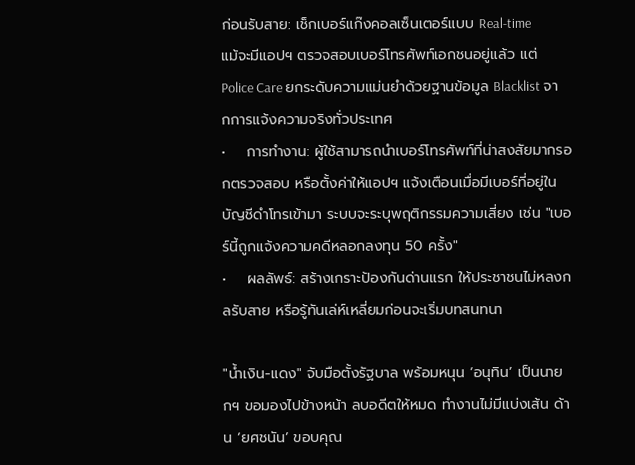ก่อนรับสาย: เช็กเบอร์แก๊งคอลเซ็นเตอร์แบบ Real-time
แม้จะมีแอปฯ ตรวจสอบเบอร์โทรศัพท์เอกชนอยู่แล้ว แต่ Police Care ยกระดับความแม่นยำด้วยฐานข้อมูล Blacklist จากการแจ้งความจริงทั่วประเทศ
•    การทำงาน: ผู้ใช้สามารถนำเบอร์โทรศัพท์ที่น่าสงสัยมากรอกตรวจสอบ หรือตั้งค่าให้แอปฯ แจ้งเตือนเมื่อมีเบอร์ที่อยู่ในบัญชีดำโทรเข้ามา ระบบจะระบุพฤติกรรมความเสี่ยง เช่น "เบอร์นี้ถูกแจ้งความคดีหลอกลงทุน 50 ครั้ง"
•    ผลลัพธ์: สร้างเกราะป้องกันด่านแรก ให้ประชาชนไม่หลงกลรับสาย หรือรู้ทันเล่ห์เหลี่ยมก่อนจะเริ่มบทสนทนา

"น้ำเงิน-แดง" จับมือตั้งรัฐบาล พร้อมหนุน ‘อนุทิน’ เป็นนายกฯ ขอมองไปข้างหน้า ลบอดีตให้หมด ทำงานไม่มีแบ่งเส้น ด้าน ‘ยศชนัน’ ขอบคุณ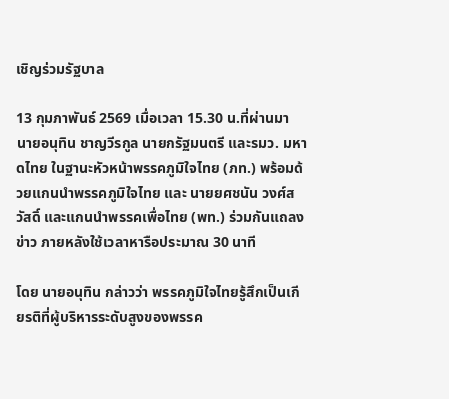เชิญร่วมรัฐบาล

13 กุมภาพันธ์ 2569 เมื่อเวลา 15.30 น.ที่ผ่านมา นายอนุทิน ชาญวีรกูล นายกรัฐมนตรี และรมว. มหาดไทย ในฐานะหัวหน้าพรรคภูมิใจไทย (ภท.) พร้อมด้วยแกนนำพรรคภูมิใจไทย และ นายยศชนัน วงศ์สวัสดิ์ และแกนนำพรรคเพื่อไทย (พท.) ร่วมกันแถลงข่าว ภายหลังใช้เวลาหารือประมาณ 30 นาที

โดย นายอนุทิน กล่าวว่า พรรคภูมิใจไทยรู้สึกเป็นเกียรติที่ผู้บริหารระดับสูงของพรรค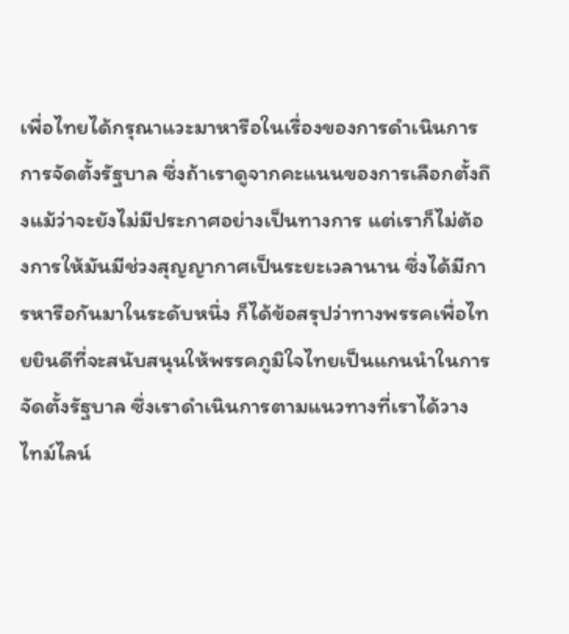เพื่อไทยได้กรุณาแวะมาหารือในเรื่องของการดำเนินการการจัดตั้งรัฐบาล ซึ่งถ้าเราดูจากคะแนนของการเลือกตั้งถึงแม้ว่าจะยังไม่มีประกาศอย่างเป็นทางการ แต่เราก็ไม่ต้องการให้มันมีช่วงสุญญากาศเป็นระยะเวลานาน ซึ่งได้มีการหารือกันมาในระดับหนึ่ง ก็ได้ข้อสรุปว่าทางพรรคเพื่อไทยยินดีที่จะสนับสนุนให้พรรคภูมิใจไทยเป็นแกนนำในการจัดตั้งรัฐบาล ซึ่งเราดำเนินการตามแนวทางที่เราได้วางไทม์ไลน์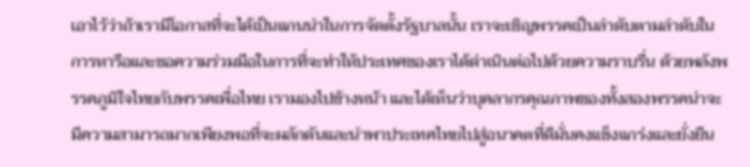เอาไว้ว่าถ้าเรามีโอกาสที่จะได้เป็นแกนนำในการจัดตั้งรัฐบาลนั้น เราจะเชิญพรรคเป็นลำดับตามลำดับในการหารือและขอความร่วมมือในการที่จะทำให้ประเทศของเราได้ดำเนินต่อไปด้วยความราบรื่น ด้วยพลังพรรคภูมิใจไทยกับพรรคเพื่อไทย เรามองไปข้างหน้า และได้เห็นว่าบุคลากรคุณภาพของทั้งสองพรรคน่าจะมีความสามารถมากเพียงพอที่จะผลักดันและนำพาประเทศไทยไปสู่อนาคตที่ดีมั่นคงแข็งแกร่งและยั่งยืน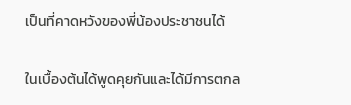เป็นที่คาดหวังของพี่น้องประชาชนได้

ในเบื้องต้นได้พูดคุยกันและได้มีการตกล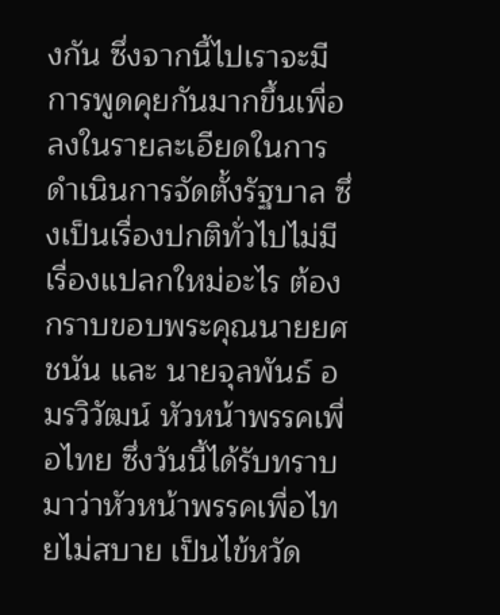งกัน ซึ่งจากนี้ไปเราจะมีการพูดคุยกันมากขึ้นเพื่อลงในรายละเอียดในการดำเนินการจัดตั้งรัฐบาล ซึ่งเป็นเรื่องปกติทั่วไปไม่มีเรื่องแปลกใหม่อะไร ต้องกราบขอบพระคุณนายยศชนัน และ นายจุลพันธ์ อมรวิวัฒน์ หัวหน้าพรรคเพื่อไทย ซึ่งวันนี้ได้รับทราบมาว่าหัวหน้าพรรคเพื่อไทยไม่สบาย เป็นไข้หวัด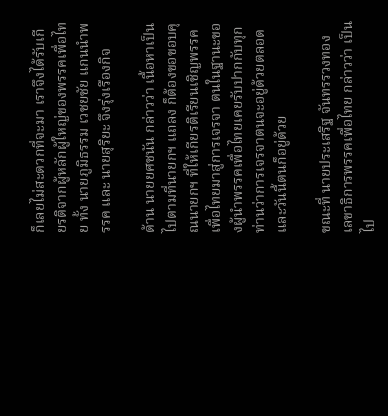ก็เลยไม่สะดวกที่จะมา เราจึงได้รับเกียรติจากผู้หลักผู้ใหญ่ของพรรคเพื่อไทย ทั้ง นายภูมิธรรม เวชยชัย แกนนำพรรค และ นายสุริยะ จึงรุ่งเรืองกิจ

ด้าน นายยศชนัน กล่าวว่า เนื้อหาเป็นไปตามที่นายกฯ แถลง ก็ต้องขอขอบคุณนายกฯ ที่ให้เกียรติเรียนเชิญพรรคเพื่อไทยมาสู่การเจรจา ตนในฐานะของผู้นำพรรคเพื่อไทยเคยรับปากกับทุกท่านว่าการเจรจาตนจะอยู่ด้วยตลอดและวันนี้ตนก็อยู่ด้วย

ขณะที่ นายประเสริฐ จันทรรวงทอง เลขาธิการพรรคเพื่อไทย กล่าวว่า เป็นไป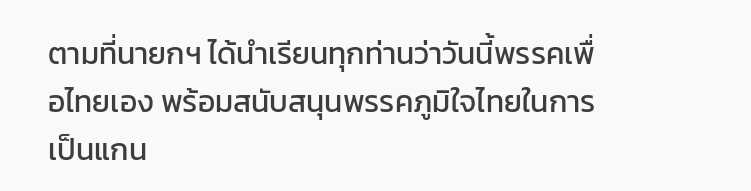ตามที่นายกฯ ได้นำเรียนทุกท่านว่าวันนี้พรรคเพื่อไทยเอง พร้อมสนับสนุนพรรคภูมิใจไทยในการเป็นแกน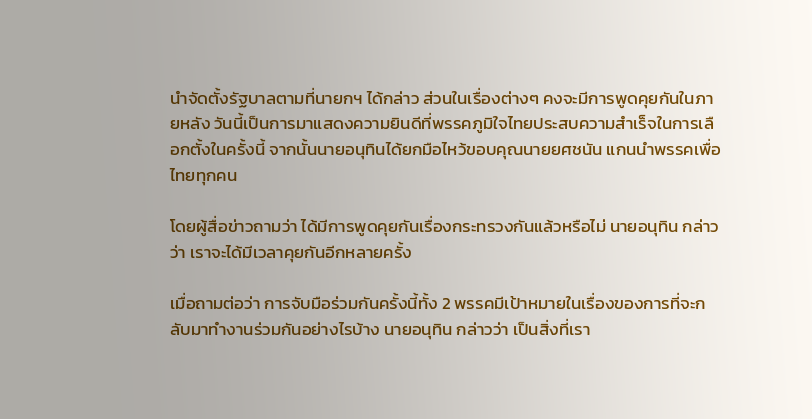นำจัดตั้งรัฐบาลตามที่นายกฯ ได้กล่าว ส่วนในเรื่องต่างๆ คงจะมีการพูดคุยกันในภายหลัง วันนี้เป็นการมาแสดงความยินดีที่พรรคภูมิใจไทยประสบความสำเร็จในการเลือกตั้งในครั้งนี้ จากนั้นนายอนุทินได้ยกมือไหว้ขอบคุณนายยศชนัน แกนนำพรรคเพื่อไทยทุกคน

โดยผู้สื่อข่าวถามว่า ได้มีการพูดคุยกันเรื่องกระทรวงกันแล้วหรือไม่ นายอนุทิน กล่าวว่า เราจะได้มีเวลาคุยกันอีกหลายครั้ง

เมื่อถามต่อว่า การจับมือร่วมกันครั้งนี้ทั้ง 2 พรรคมีเป้าหมายในเรื่องของการที่จะกลับมาทำงานร่วมกันอย่างไรบ้าง นายอนุทิน กล่าวว่า เป็นสิ่งที่เรา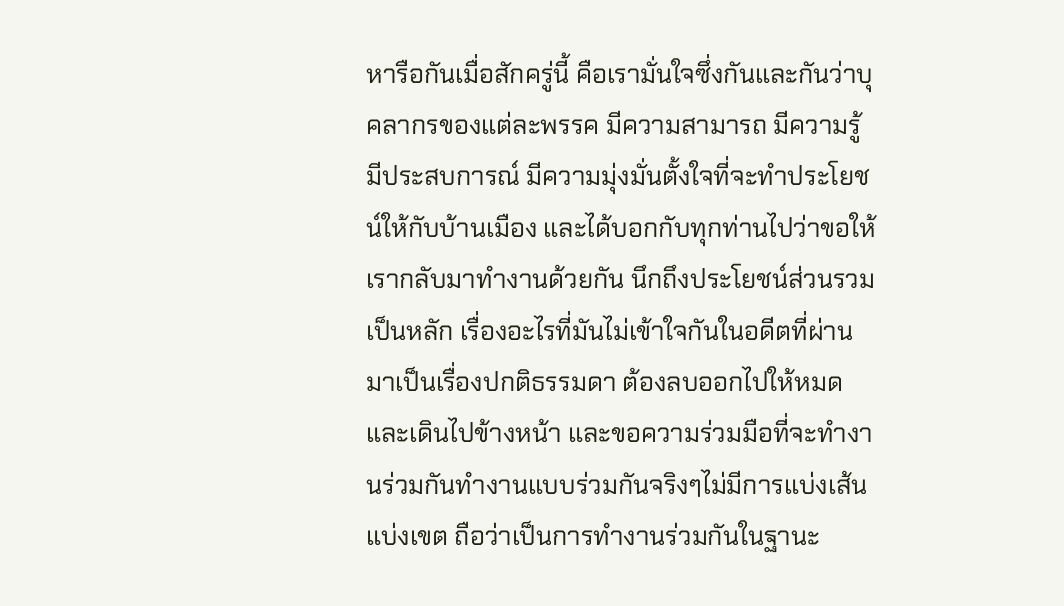หารือกันเมื่อสักครู่นี้ คือเรามั่นใจซึ่งกันและกันว่าบุคลากรของแต่ละพรรค มีความสามารถ มีความรู้ มีประสบการณ์ มีความมุ่งมั่นตั้งใจที่จะทำประโยชน์ให้กับบ้านเมือง และได้บอกกับทุกท่านไปว่าขอให้เรากลับมาทำงานด้วยกัน นึกถึงประโยชน์ส่วนรวมเป็นหลัก เรื่องอะไรที่มันไม่เข้าใจกันในอดีตที่ผ่านมาเป็นเรื่องปกติธรรมดา ต้องลบออกไปให้หมดและเดินไปข้างหน้า และขอความร่วมมือที่จะทำงานร่วมกันทำงานแบบร่วมกันจริงๆไม่มีการแบ่งเส้น แบ่งเขต ถือว่าเป็นการทำงานร่วมกันในฐานะ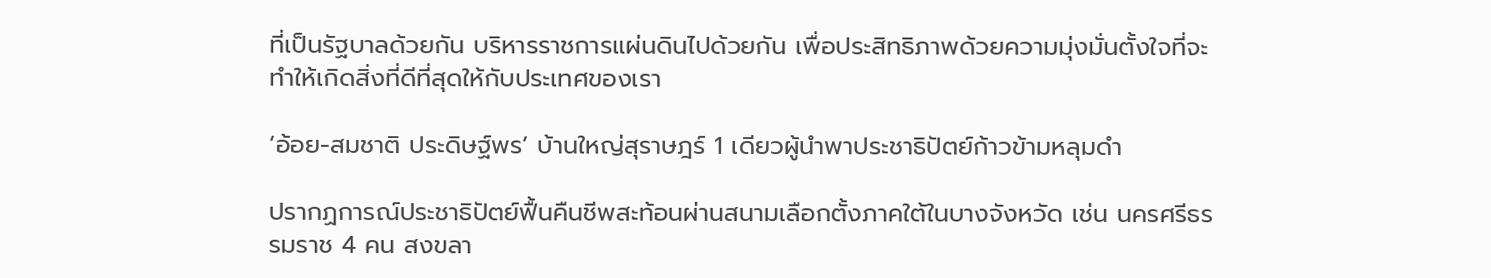ที่เป็นรัฐบาลด้วยกัน บริหารราชการแผ่นดินไปด้วยกัน เพื่อประสิทธิภาพด้วยความมุ่งมั่นตั้งใจที่จะทำให้เกิดสิ่งที่ดีที่สุดให้กับประเทศของเรา

‘อ้อย-สมชาติ ประดิษฐ์พร’ บ้านใหญ่สุราษฎร์ 1 เดียวผู้นำพาประชาธิปัตย์ก้าวข้ามหลุมดำ

ปรากฏการณ์ประชาธิปัตย์ฟื้นคืนชีพสะท้อนผ่านสนามเลือกตั้งภาคใต้ในบางจังหวัด เช่น นครศรีธรรมราช 4 คน สงขลา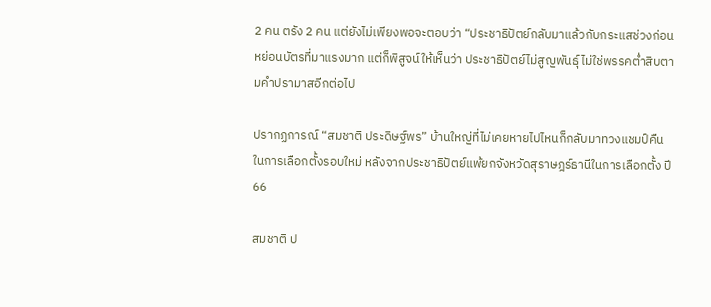2 คน ตรัง 2 คน แต่ยังไม่เพียงพอจะตอบว่า “ประชาธิปัตย์กลับมาแล้วกับกระแสช่วงก่อนหย่อนบัตรที่มาแรงมาก แต่ก็พิสูจน์ให้เห็นว่า ประชาธิปัตย์ไม่สูญพันธุ์ ไม่ใช่พรรคต่ำสิบตามคำปรามาสอีกต่อไป

ปรากฏการณ์ “สมชาติ ประดิษฐ์พร” บ้านใหญ่ที่ไม่เคยหายไปไหนก็กลับมาทวงแชมป์คืนในการเลือกตั้งรอบใหม่ หลังจากประชาธิปัตย์แพ้ยกจังหวัดสุราษฎร์ธานีในการเลือกตั้ง ปี 66

สมชาติ ป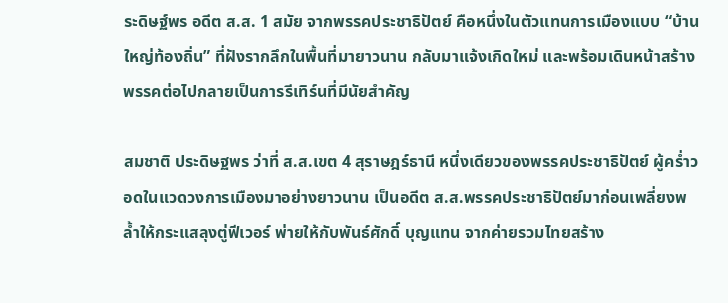ระดิษฐ์พร อดีต ส.ส. 1 สมัย จากพรรคประชาธิปัตย์ คือหนึ่งในตัวแทนการเมืองแบบ “บ้านใหญ่ท้องถิ่น” ที่ฝังรากลึกในพื้นที่มายาวนาน กลับมาแจ้งเกิดใหม่ และพร้อมเดินหน้าสร้างพรรคต่อไปกลายเป็นการรีเทิร์นที่มีนัยสำคัญ

สมชาติ ประดิษฐพร ว่าที่ ส.ส.เขต 4 สุราษฎร์ธานี หนึ่งเดียวของพรรคประชาธิปัตย์ ผู้คร่ำวอดในแวดวงการเมืองมาอย่างยาวนาน เป็นอดีต ส.ส.พรรคประชาธิปัตย์มาก่อนเพลี่ยงพล้ำให้กระแสลุงตู่ฟีเวอร์ พ่ายให้กับพันธ์ศักดิ์ บุญแทน จากค่ายรวมไทยสร้าง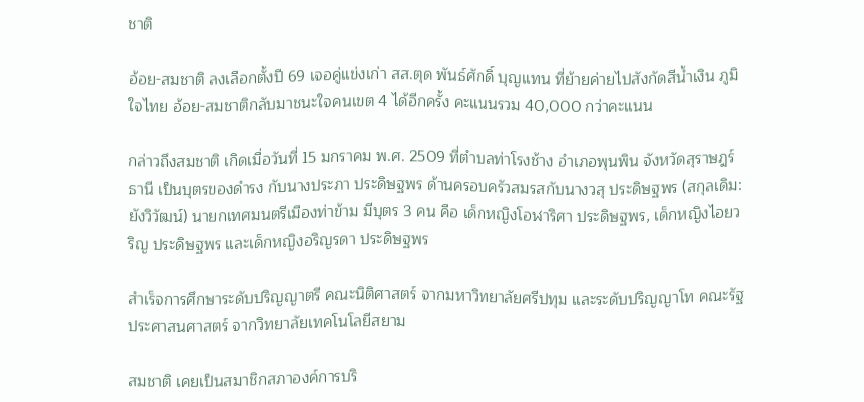ชาติ

อ้อย-สมชาติ ลงเลือกตั้งปี 69 เจอคู่แข่งเก่า สส.ตุด พันธ์ศักดิ์ บุญแทน ที่ย้ายค่ายไปสังกัดสีน้ำเงิน ภูมิใจไทย อ้อย-สมชาติกลับมาชนะใจคนเขต 4 ได้อีกครั้ง คะแนนรวม 40,000 กว่าคะแนน

กล่าวถึงสมชาติ เกิดเมื่อวันที่ 15 มกราคม พ.ศ. 2509 ที่ตำบลท่าโรงช้าง อำเภอพุนพิน จังหวัดสุราษฎร์ธานี เป็นบุตรของดำรง กับนางประภา ประดิษฐพร ด้านครอบครัวสมรสกับนางวสุ ประดิษฐพร (สกุลเดิม: ยังวิวัฒน์) นายกเทศมนตรีเมืองท่าข้าม มีบุตร 3 คน คือ เด็กหญิงโอฬาริศา ประดิษฐพร, เด็กหญิงไอยวริญ ประดิษฐพร และเด็กหญิงอริญรดา ประดิษฐพร

สำเร็จการศึกษาระดับปริญญาตรี คณะนิติศาสตร์ จากมหาวิทยาลัยศรีปทุม และระดับปริญญาโท คณะรัฐประศาสนศาสตร์ จากวิทยาลัยเทคโนโลยีสยาม

สมชาติ เคยเป็นสมาชิกสภาองค์การบริ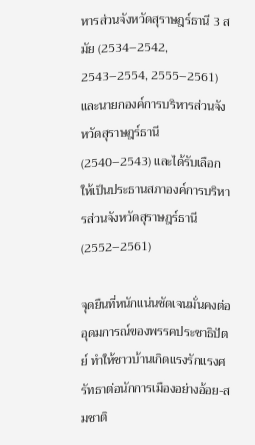หารส่วนจังหวัดสุราษฎร์ธานี 3 สมัย (2534–2542, 2543–2554, 2555–2561) และนายกองค์การบริหารส่วนจังหวัดสุราษฎร์ธานี (2540–2543) และได้รับเลือกให้เป็นประธานสภาองค์การบริหารส่วนจังหวัดสุราษฎร์ธานี (2552–2561)

จุดยืนที่หนักแน่นชัดเจนมั่นคงต่ออุดมการณ์ของพรรคประชาธิปัตย์ ทำให้ชาวบ้านเกิดแรงรักแรงศรัทธาต่อนักการเมืองอย่างอ้อย-สมชาติ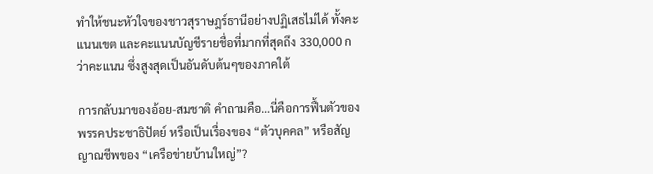ทำให้ชนะหัวใจของชาวสุราษฎร์ธานีอย่างปฏิเสธไม่ได้ ทั้งคะแนนเขต และคะแนนบัญชีรายชื่อที่มากที่สุดถึง 330,000 กว่าคะแนน ซึ่งสูงสุดเป็นอันดับต้นๆของภาคใต้

การกลับมาของอ้อย-สมชาติ คำถามคือ…นี่คือการฟื้นตัวของพรรคประชาธิปัตย์ หรือเป็นเรื่องของ “ตัวบุคคล” หรือสัญญาณชีพของ “เครือข่ายบ้านใหญ่”?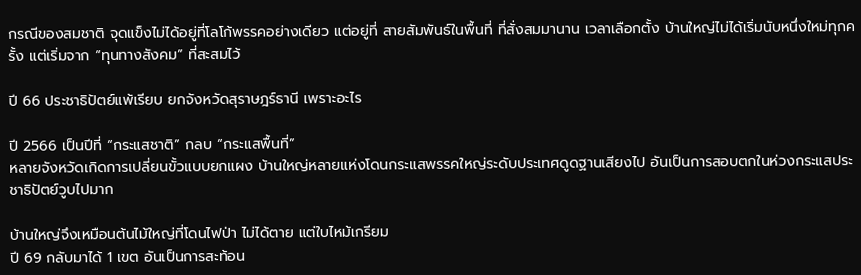กรณีของสมชาติ จุดแข็งไม่ได้อยู่ที่โลโก้พรรคอย่างเดียว แต่อยู่ที่ สายสัมพันธ์ในพื้นที่ ที่สั่งสมมานาน เวลาเลือกตั้ง บ้านใหญ่ไม่ได้เริ่มนับหนึ่งใหม่ทุกครั้ง แต่เริ่มจาก “ทุนทางสังคม” ที่สะสมไว้

ปี 66 ประชาธิปัตย์แพ้เรียบ ยกจังหวัดสุราษฎร์ธานี เพราะอะไร

ปี 2566 เป็นปีที่ “กระแสชาติ” กลบ “กระแสพื้นที่”
หลายจังหวัดเกิดการเปลี่ยนขั้วแบบยกแผง บ้านใหญ่หลายแห่งโดนกระแสพรรคใหญ่ระดับประเทศดูดฐานเสียงไป อันเป็นการสอบตกในห่วงกระแสประชาธิปัตย์วูบไปมาก

บ้านใหญ่จึงเหมือนต้นไม้ใหญ่ที่โดนไฟป่า ไม่ได้ตาย แต่ใบไหม้เกรียม
ปี 69 กลับมาได้ 1 เขต อันเป็นการสะท้อน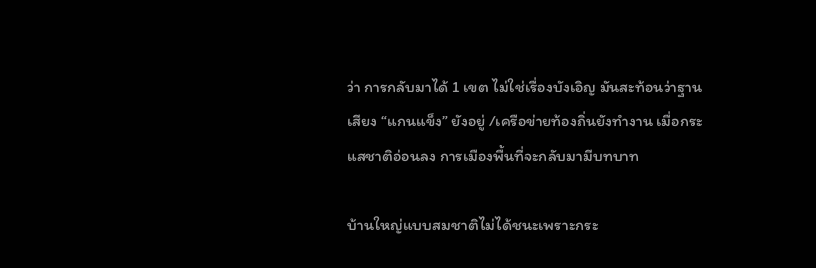ว่า การกลับมาได้ 1 เขต ไม่ใช่เรื่องบังเอิญ มันสะท้อนว่าฐานเสียง “แกนแข็ง” ยังอยู่ /เครือข่ายท้องถิ่นยังทำงาน เมื่อกระแสชาติอ่อนลง การเมืองพื้นที่จะกลับมามีบทบาท

บ้านใหญ่แบบสมชาติไม่ได้ชนะเพราะกระ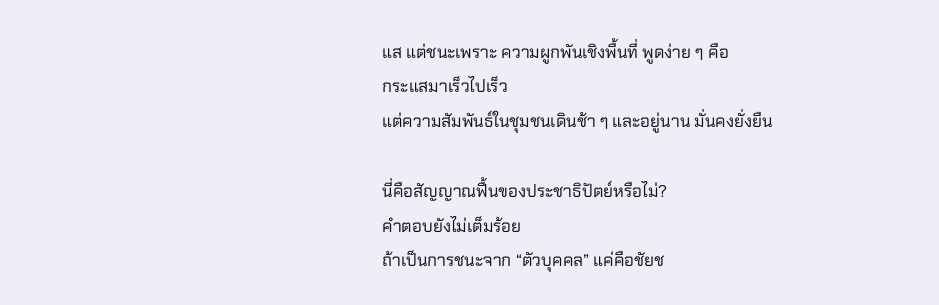แส แต่ชนะเพราะ ความผูกพันเชิงพื้นที่ พูดง่าย ๆ คือ
กระแสมาเร็วไปเร็ว
แต่ความสัมพันธ์ในชุมชนเดินช้า ๆ และอยู่นาน มั่นคงยั่งยืน

นี่คือสัญญาณฟื้นของประชาธิปัตย์หรือไม่?
คำตอบยังไม่เต็มร้อย
ถ้าเป็นการชนะจาก “ตัวบุคคล” แค่คือชัยช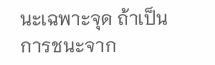นะเฉพาะจุด ถ้าเป็นการชนะจาก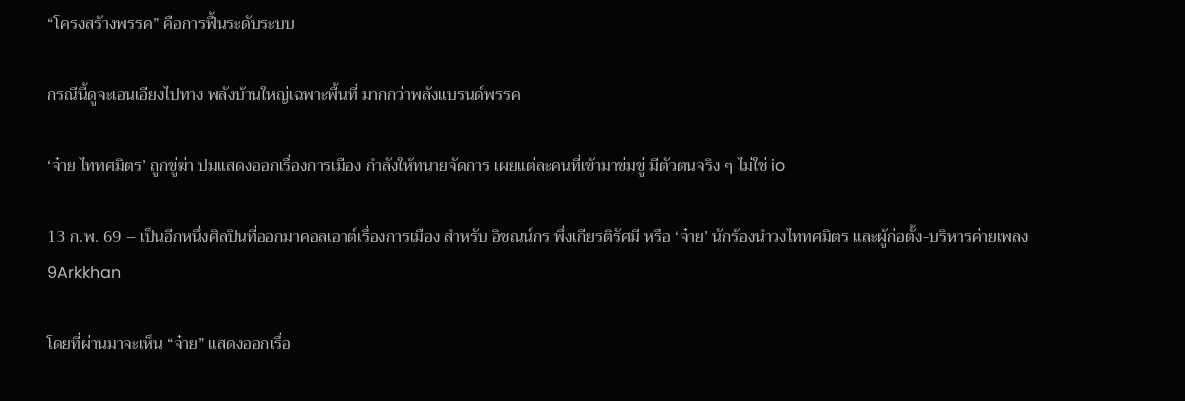“โครงสร้างพรรค” คือการฟื้นระดับระบบ

กรณีนี้ดูจะเอนเอียงไปทาง พลังบ้านใหญ่เฉพาะพื้นที่ มากกว่าพลังแบรนด์พรรค

‘จ๋าย ไททศมิตร’ ถูกขู่ฆ่า ปมแสดงออกเรื่องการเมือง กำลังให้ทนายจัดการ เผยแต่ละคนที่เข้ามาข่มขู่ มีตัวตนจริง ๆ ไม่ใช่ io

13 ก.พ. 69 – เป็นอีกหนึ่งศิลปินที่ออกมาคอลเอาต์เรื่องการเมือง สำหรับ อิชณน์กร พึ่งเกียรติรัศมี หรือ ‘จ๋าย’ นักร้องนำวงไททศมิตร และผู้ก่อตั้ง-บริหารค่ายเพลง 9Arkkhan

โดยที่ผ่านมาจะเห็น “จ๋าย” แสดงออกเรื่อ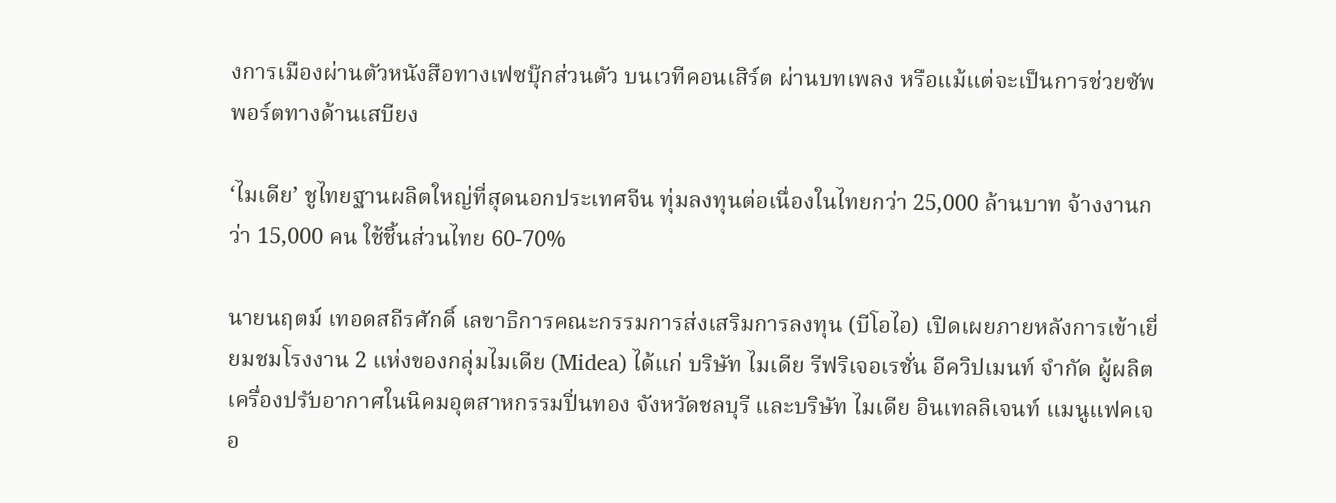งการเมืองผ่านตัวหนังสือทางเฟซบุ๊กส่วนตัว บนเวทีคอนเสิร์ต ผ่านบทเพลง หรือแม้แต่จะเป็นการช่วยซัพพอร์ตทางด้านเสบียง

‘ไมเดีย’ ชูไทยฐานผลิตใหญ่ที่สุดนอกประเทศจีน ทุ่มลงทุนต่อเนื่องในไทยกว่า 25,000 ล้านบาท จ้างงานกว่า 15,000 คน ใช้ชิ้นส่วนไทย 60-70%

นายนฤตม์ เทอดสถีรศักดิ์ เลขาธิการคณะกรรมการส่งเสริมการลงทุน (บีโอไอ) เปิดเผยภายหลังการเข้าเยี่ยมชมโรงงาน 2 แห่งของกลุ่มไมเดีย (Midea) ได้แก่ บริษัท ไมเดีย รีฟริเจอเรชั่น อีควิปเมนท์ จำกัด ผู้ผลิตเครื่องปรับอากาศในนิคมอุตสาหกรรมปิ่นทอง จังหวัดชลบุรี และบริษัท ไมเดีย อินเทลลิเจนท์ แมนูแฟคเจอ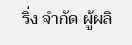ริ่ง จำกัด ผู้ผลิ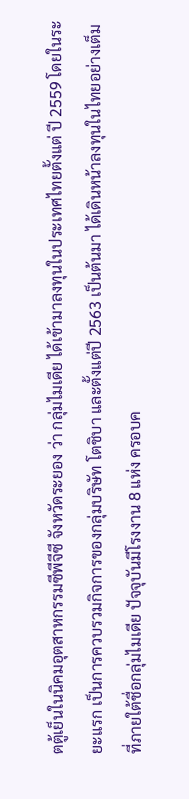ตตู้เย็นในนิคมอุตสาหกรรมซีพีจีซี จังหวัดระยอง ว่า กลุ่มไมเดีย ได้เข้ามาลงทุนในประเทศไทยตั้งแต่ ปี 2559 โดยในระยะแรก เป็นการควบรวมกิจการของกลุ่มบริษัท โตชิบา และตั้งแต่ปี 2563 เป็นต้นมา ได้เดินหน้าลงทุนในไทยอย่างเต็มที่ภายใต้ชื่อกลุ่มไมเดีย ปัจจุบันมีโรงงาน 8 แห่ง ครอบค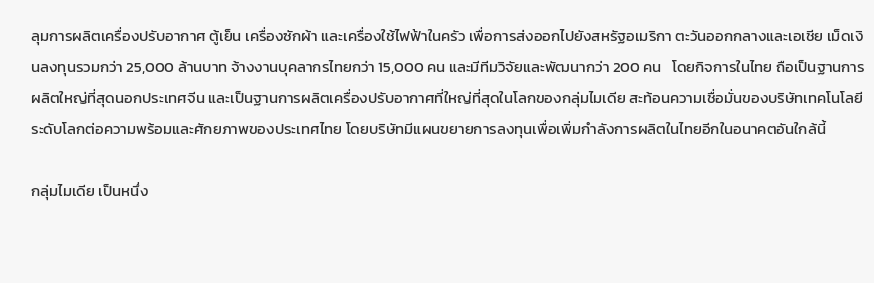ลุมการผลิตเครื่องปรับอากาศ ตู้เย็น เครื่องซักผ้า และเครื่องใช้ไฟฟ้าในครัว เพื่อการส่งออกไปยังสหรัฐอเมริกา ตะวันออกกลางและเอเชีย เม็ดเงินลงทุนรวมกว่า 25,000 ล้านบาท จ้างงานบุคลากรไทยกว่า 15,000 คน และมีทีมวิจัยและพัฒนากว่า 200 คน   โดยกิจการในไทย ถือเป็นฐานการผลิตใหญ่ที่สุดนอกประเทศจีน และเป็นฐานการผลิตเครื่องปรับอากาศที่ใหญ่ที่สุดในโลกของกลุ่มไมเดีย สะท้อนความเชื่อมั่นของบริษัทเทคโนโลยีระดับโลกต่อความพร้อมและศักยภาพของประเทศไทย โดยบริษัทมีแผนขยายการลงทุนเพื่อเพิ่มกำลังการผลิตในไทยอีกในอนาคตอันใกล้นี้

กลุ่มไมเดีย เป็นหนึ่ง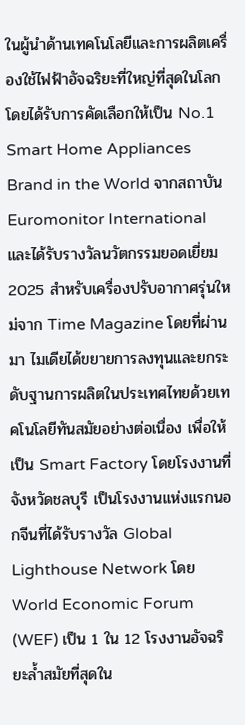ในผู้นำด้านเทคโนโลยีและการผลิตเครื่องใช้ไฟฟ้าอัจฉริยะที่ใหญ่ที่สุดในโลก โดยได้รับการคัดเลือกให้เป็น No.1 Smart Home Appliances Brand in the World จากสถาบัน Euromonitor International และได้รับรางวัลนวัตกรรมยอดเยี่ยม 2025 สำหรับเครื่องปรับอากาศรุ่นใหม่จาก Time Magazine โดยที่ผ่านมา ไมเดียได้ขยายการลงทุนและยกระดับฐานการผลิตในประเทศไทยด้วยเทคโนโลยีทันสมัยอย่างต่อเนื่อง เพื่อให้เป็น Smart Factory โดยโรงงานที่จังหวัดชลบุรี เป็นโรงงานแห่งแรกนอกจีนที่ได้รับรางวัล Global Lighthouse Network โดย World Economic Forum (WEF) เป็น 1 ใน 12 โรงงานอัจฉริยะล้ำสมัยที่สุดใน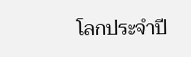โลกประจำปี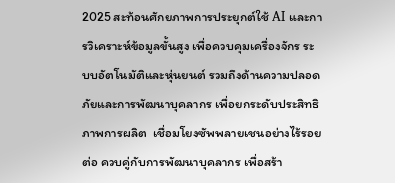2025 สะท้อนศักยภาพการประยุกต์ใช้ AI และการวิเคราะห์ข้อมูลขั้นสูง เพื่อควบคุมเครื่องจักร ระบบอัตโนมัติและหุ่นยนต์ รวมถึงด้านความปลอดภัยและการพัฒนาบุคลากร เพื่อยกระดับประสิทธิภาพการผลิต  เชื่อมโยงซัพพลายเชนอย่างไร้รอยต่อ ควบคู่กับการพัฒนาบุคลากร เพื่อสร้า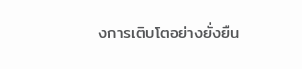งการเติบโตอย่างยั่งยืน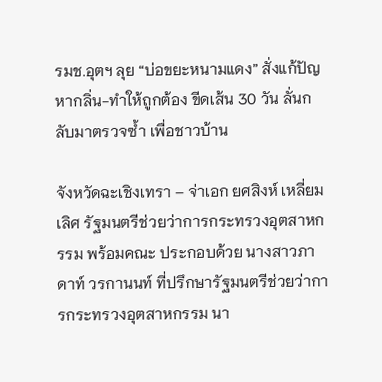รมช.อุตฯ ลุย “บ่อขยะหนามแดง” สั่งแก้ปัญหากลิ่น-ทำให้ถูกต้อง ขีดเส้น 30 วัน ลั่นกลับมาตรวจซ้ำ เพื่อชาวบ้าน

จังหวัดฉะเชิงเทรา – จ่าเอก ยศสิงห์ เหลี่ยมเลิศ รัฐมนตรีช่วยว่าการกระทรวงอุตสาหกรรม พร้อมคณะ ประกอบด้วย นางสาวภาดาท์ วรกานนท์ ที่ปรึกษารัฐมนตรีช่วยว่าการกระทรวงอุตสาหกรรม นา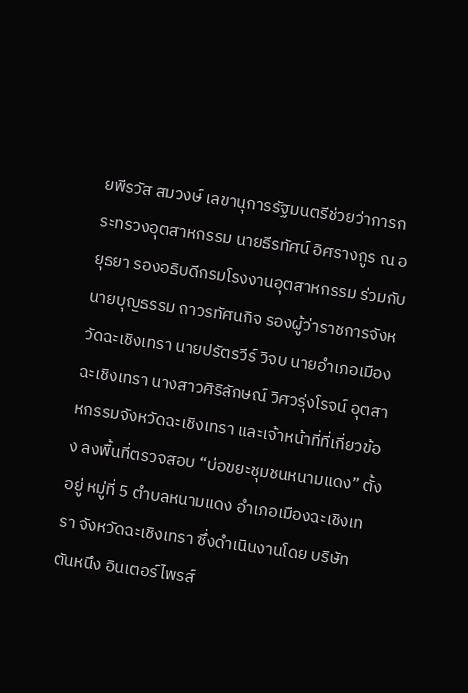ยพีรวัส สมวงษ์ เลขานุการรัฐมนตรีช่วยว่าการกระทรวงอุตสาหกรรม นายธีรทัศน์ อิศรางกูร ณ อยุธยา รองอธิบดีกรมโรงงานอุตสาหกรรม ร่วมกับ นายบุญธรรม ถาวรทัศนกิจ รองผู้ว่าราชการจังหวัดฉะเชิงเทรา นายปรัตรวีร์ วิจบ นายอำเภอเมืองฉะเชิงเทรา นางสาวศิริลักษณ์ วิศวรุ่งโรจน์ อุตสาหกรรมจังหวัดฉะเชิงเทรา และเจ้าหน้าที่ที่เกี่ยวข้อง ลงพื้นที่ตรวจสอบ “บ่อขยะชุมชนหนามแดง” ตั้งอยู่ หมู่ที่ 5 ตำบลหนามแดง อำเภอเมืองฉะเชิงเทรา จังหวัดฉะเชิงเทรา ซึ่งดำเนินงานโดย บริษัท ตันหนึง อินเตอร์ไพรส์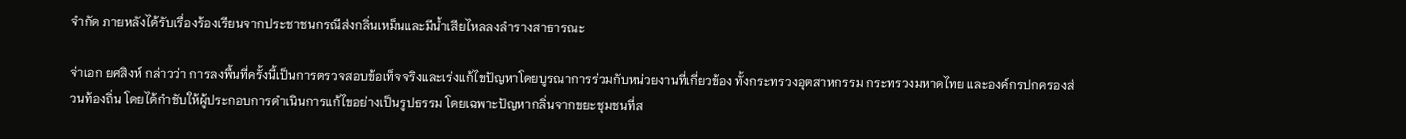จำกัด ภายหลังได้รับเรื่องร้องเรียนจากประชาชนกรณีส่งกลิ่นเหม็นและมีน้ำเสียไหลลงลำรางสาธารณะ

จ่าเอก ยศสิงห์ กล่าวว่า การลงพื้นที่ครั้งนี้เป็นการตรวจสอบข้อเท็จจริงและเร่งแก้ไขปัญหาโดยบูรณาการร่วมกับหน่วยงานที่เกี่ยวข้อง ทั้งกระทรวงอุตสาหกรรม กระทรวงมหาดไทย และองค์กรปกครองส่วนท้องถิ่น โดยได้กำชับให้ผู้ประกอบการดำเนินการแก้ไขอย่างเป็นรูปธรรม โดยเฉพาะปัญหากลิ่นจากขยะชุมชนที่ส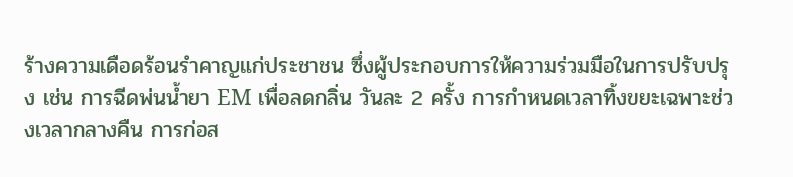ร้างความเดือดร้อนรำคาญแก่ประชาชน ซึ่งผู้ประกอบการให้ความร่วมมือในการปรับปรุง เช่น การฉีดพ่นน้ำยา EM เพื่อลดกลิ่น วันละ 2 ครั้ง การกำหนดเวลาทิ้งขยะเฉพาะช่วงเวลากลางคืน การก่อส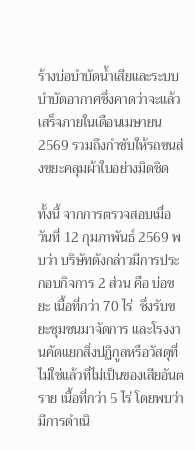ร้างบ่อบำบัดน้ำเสียและระบบบำบัดอากาศซึ่งคาดว่าจะแล้วเสร็จภายในเดือนเมษายน 2569 รวมถึงกำชับให้รถขนส่งขยะคลุมผ้าใบอย่างมิดชิด

ทั้งนี้ จากการตรวจสอบเมื่อวันที่ 12 กุมภาพันธ์ 2569 พบว่า บริษัทดังกล่าวมีการประกอบกิจการ 2 ส่วน คือ บ่อขยะ เนื้อที่กว่า 70 ไร่  ซึ่งรับขยะชุมชนมาจัดการ และโรงงานคัดแยกสิ่งปฏิกูลหรือวัสดุที่ไม่ใช่แล้วที่ไม่เป็นของเสียอันตราย เนื้อที่กว่า 5 ไร่ โดยพบว่า มีการดำเนิ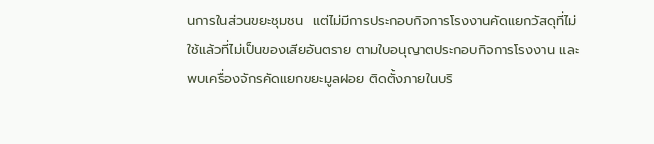นการในส่วนขยะชุมชน  แต่ไม่มีการประกอบกิจการโรงงานคัดแยกวัสดุที่ไม่ใช้แล้วที่ไม่เป็นของเสียอันตราย ตามใบอนุญาตประกอบกิจการโรงงาน และพบเครื่องจักรคัดแยกขยะมูลฝอย ติดตั้งภายในบริ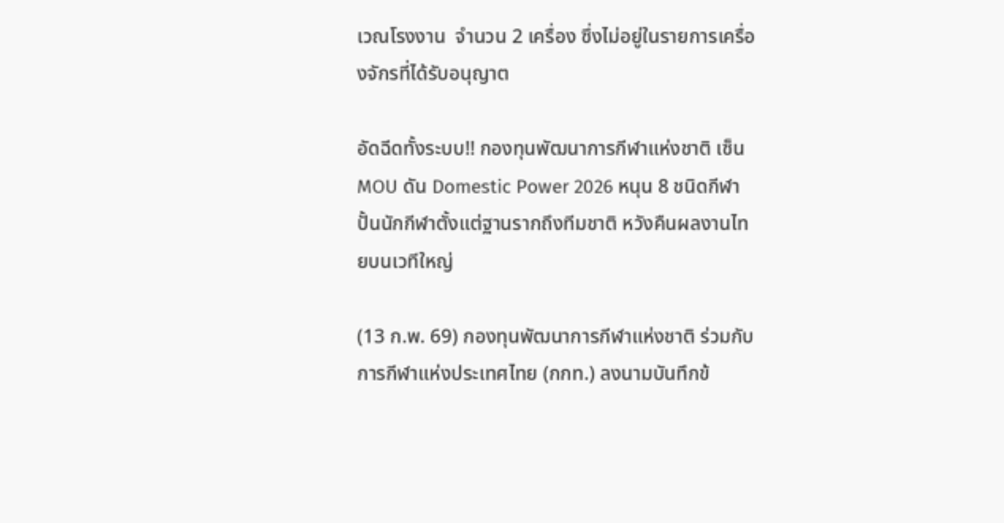เวณโรงงาน  จำนวน 2 เครื่อง ซึ่งไม่อยู่ในรายการเครื่องจักรที่ได้รับอนุญาต

อัดฉีดทั้งระบบ!! กองทุนพัฒนาการกีฬาแห่งชาติ เซ็น MOU ดัน Domestic Power 2026 หนุน 8 ชนิดกีฬา ปั้นนักกีฬาตั้งแต่ฐานรากถึงทีมชาติ หวังคืนผลงานไทยบนเวทีใหญ่

(13 ก.พ. 69) กองทุนพัฒนาการกีฬาแห่งชาติ ร่วมกับการกีฬาแห่งประเทศไทย (กกท.) ลงนามบันทึกข้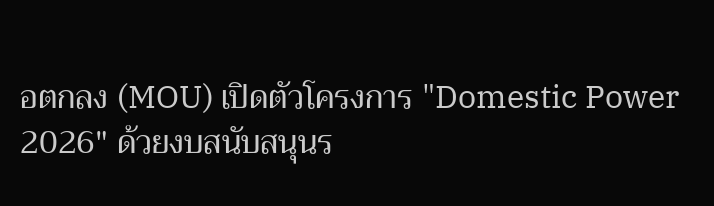อตกลง (MOU) เปิดตัวโครงการ "Domestic Power 2026" ด้วยงบสนับสนุนร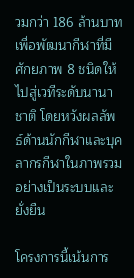วมกว่า 186 ล้านบาท เพื่อพัฒนากีฬาที่มีศักยภาพ 8 ชนิดให้ไปสู่เวทีระดับนานาชาติ โดยหวังผลลัพธ์ด้านนักกีฬาและบุคลากรกีฬาในภาพรวมอย่างเป็นระบบและยั่งยืน

โครงการนี้เน้นการ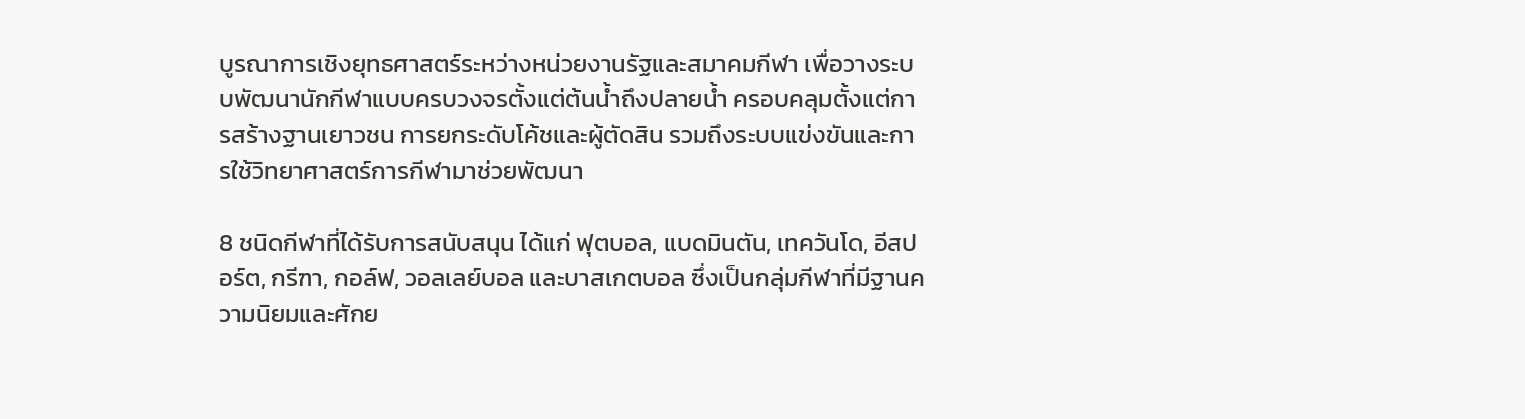บูรณาการเชิงยุทธศาสตร์ระหว่างหน่วยงานรัฐและสมาคมกีฬา เพื่อวางระบบพัฒนานักกีฬาแบบครบวงจรตั้งแต่ต้นน้ำถึงปลายน้ำ ครอบคลุมตั้งแต่การสร้างฐานเยาวชน การยกระดับโค้ชและผู้ตัดสิน รวมถึงระบบแข่งขันและการใช้วิทยาศาสตร์การกีฬามาช่วยพัฒนา

8 ชนิดกีฬาที่ได้รับการสนับสนุน ได้แก่ ฟุตบอล, แบดมินตัน, เทควันโด, อีสปอร์ต, กรีฑา, กอล์ฟ, วอลเลย์บอล และบาสเกตบอล ซึ่งเป็นกลุ่มกีฬาที่มีฐานความนิยมและศักย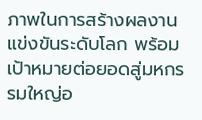ภาพในการสร้างผลงานแข่งขันระดับโลก พร้อมเป้าหมายต่อยอดสู่มหกรรมใหญ่อ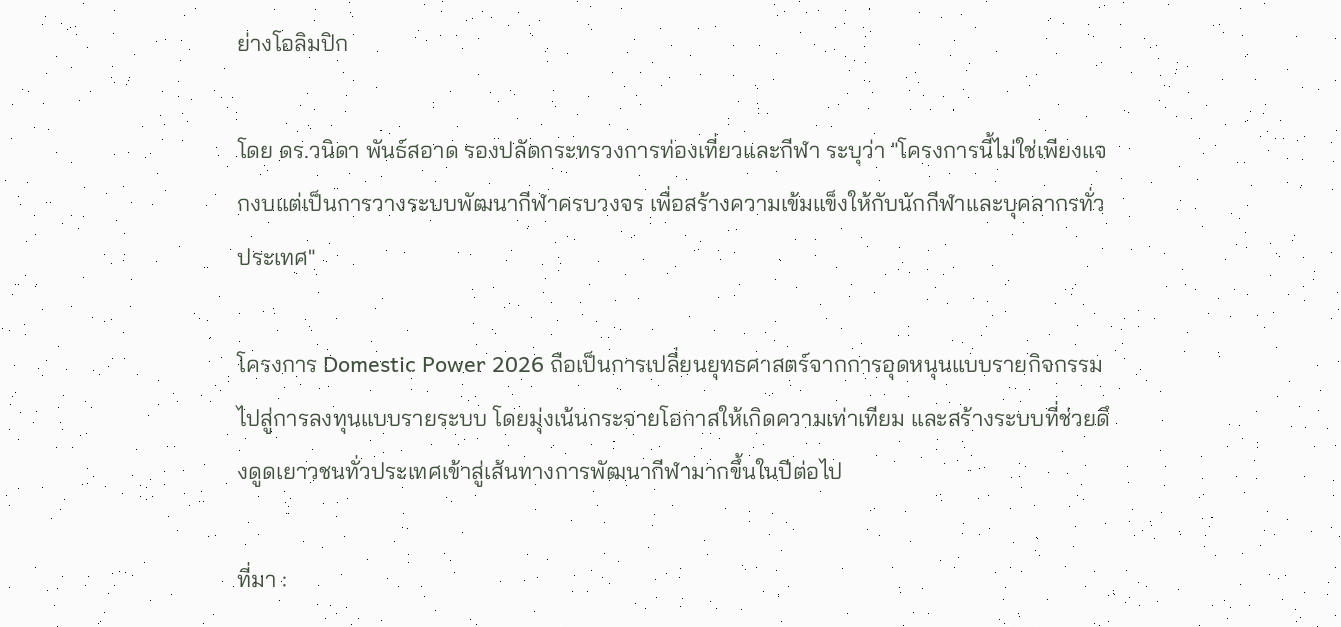ย่างโอลิมปิก

โดย ดร.วนิดา พันธ์สอาด รองปลัดกระทรวงการท่องเที่ยวและกีฬา ระบุว่า "โครงการนี้ไม่ใช่เพียงแจกงบแต่เป็นการวางระบบพัฒนากีฬาครบวงจร เพื่อสร้างความเข้มแข็งให้กับนักกีฬาและบุคลากรทั่วประเทศ"

โครงการ Domestic Power 2026 ถือเป็นการเปลี่ยนยุทธศาสตร์จากการอุดหนุนแบบรายกิจกรรมไปสู่การลงทุนแบบรายระบบ โดยมุ่งเน้นกระจายโอกาสให้เกิดความเท่าเทียม และสร้างระบบที่ช่วยดึงดูดเยาวชนทั่วประเทศเข้าสู่เส้นทางการพัฒนากีฬามากขึ้นในปีต่อไป

ที่มา :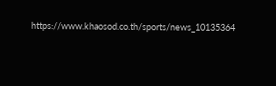https://www.khaosod.co.th/sports/news_10135364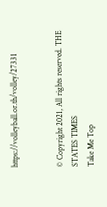https://volleyball.or.th/volley/27331


© Copyright 2021, All rights reserved. THE STATES TIMES
Take Me Top